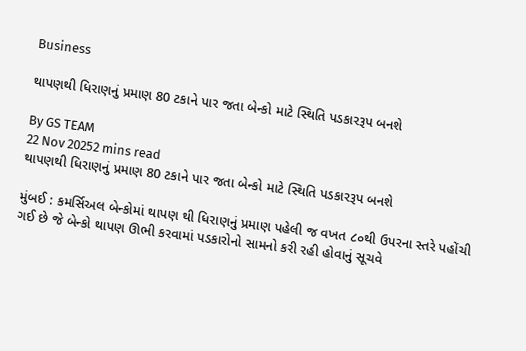Business

થાપણથી ધિરાણનું પ્રમાણ 80 ટકાને પાર જતા બેન્કો માટે સ્થિતિ પડકારરૂપ બનશે

By GS TEAM
22 Nov 20252 mins read
થાપણથી ધિરાણનું પ્રમાણ 80 ટકાને પાર જતા બેન્કો માટે સ્થિતિ પડકારરૂપ બનશે

મુંબઈ : કમર્સિઅલ બેન્કોમાં થાપણ થી ધિરાણનું પ્રમાણ પહેલી જ વખત ૮૦થી ઉપરના સ્તરે પહોંચી ગઈ છે જે બેન્કો થાપણ ઊભી કરવામાં પડકારોનો સામનો કરી રહી હોવાનું સૂચવે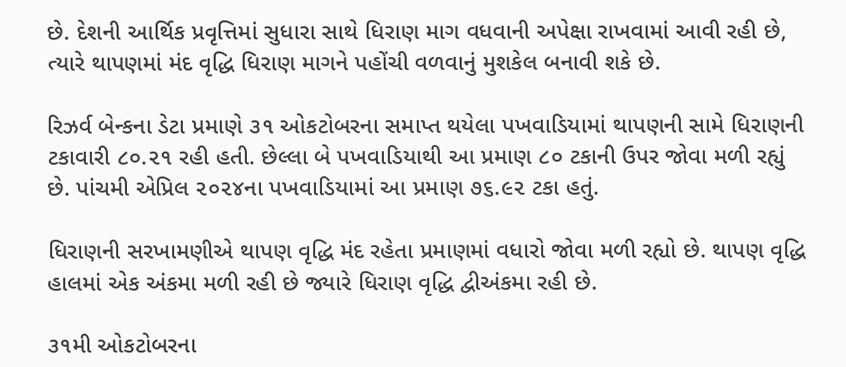છે. દેશની આર્થિક પ્રવૃત્તિમાં સુધારા સાથે ધિરાણ માગ વધવાની અપેક્ષા રાખવામાં આવી રહી છે, ત્યારે થાપણમાં મંદ વૃદ્ધિ ધિરાણ માગને પહોંચી વળવાનું મુશકેલ બનાવી શકે છે.

રિઝર્વ બેન્કના ડેટા પ્રમાણે ૩૧ ઓકટોબરના સમાપ્ત થયેલા પખવાડિયામાં થાપણની સામે ધિરાણની ટકાવારી ૮૦.૨૧ રહી હતી. છેલ્લા બે પખવાડિયાથી આ પ્રમાણ ૮૦ ટકાની ઉપર જોવા મળી રહ્યું છે. પાંચમી એપ્રિલ ૨૦૨૪ના પખવાડિયામાં આ પ્રમાણ ૭૬.૯૨ ટકા હતું.

ધિરાણની સરખામણીએ થાપણ વૃદ્ધિ મંદ રહેતા પ્રમાણમાં વધારો જોવા મળી રહ્યો છે. થાપણ વૃદ્ધિ હાલમાં એક અંકમા મળી રહી છે જ્યારે ધિરાણ વૃદ્ધિ દ્વીઅંકમા રહી છે.

૩૧મી ઓકટોબરના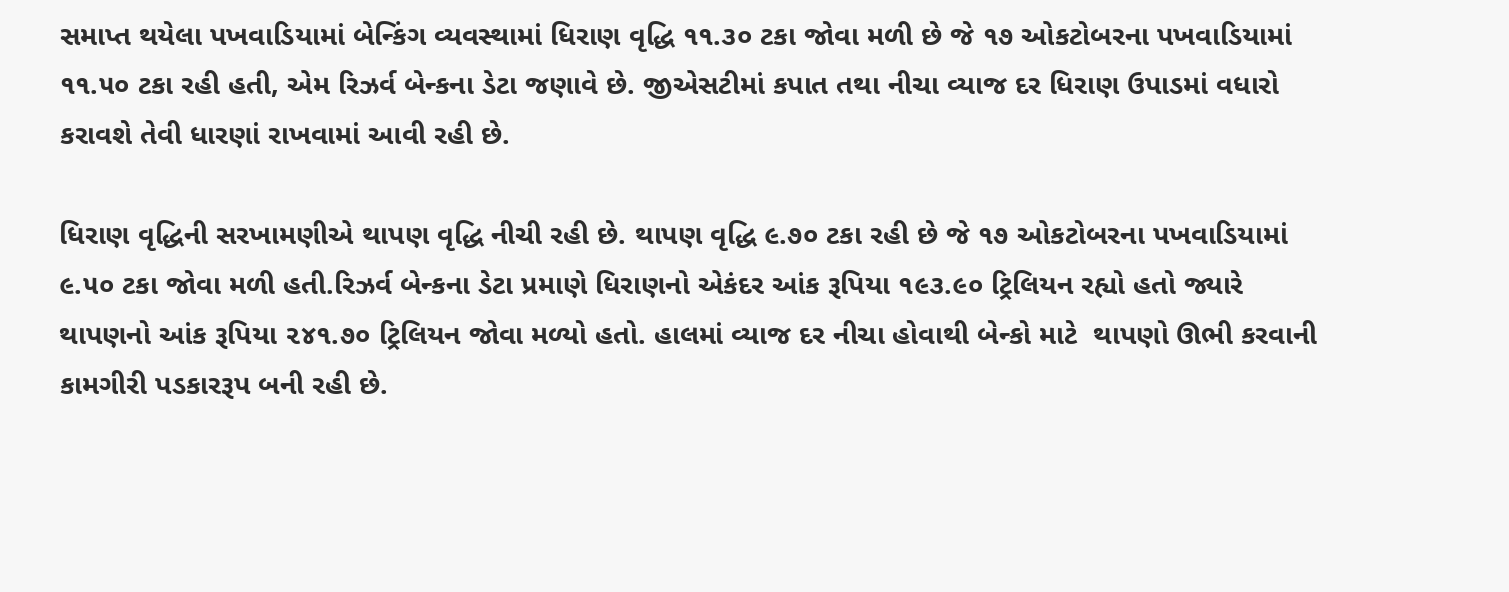સમાપ્ત થયેલા પખવાડિયામાં બેન્કિંગ વ્યવસ્થામાં ધિરાણ વૃદ્ધિ ૧૧.૩૦ ટકા જોવા મળી છે જે ૧૭ ઓકટોબરના પખવાડિયામાં ૧૧.૫૦ ટકા રહી હતી, એમ રિઝર્વ બેન્કના ડેટા જણાવે છે. જીએસટીમાં કપાત તથા નીચા વ્યાજ દર ધિરાણ ઉપાડમાં વધારો કરાવશે તેવી ધારણાં રાખવામાં આવી રહી છે.

ધિરાણ વૃદ્ધિની સરખામણીએ થાપણ વૃદ્ધિ નીચી રહી છે. થાપણ વૃદ્ધિ ૯.૭૦ ટકા રહી છે જે ૧૭ ઓકટોબરના પખવાડિયામાં ૯.૫૦ ટકા જોવા મળી હતી.રિઝર્વ બેન્કના ડેટા પ્રમાણે ધિરાણનો એકંદર આંક રૂપિયા ૧૯૩.૯૦ ટ્રિલિયન રહ્યો હતો જ્યારે થાપણનો આંક રૂપિયા ૨૪૧.૭૦ ટ્રિલિયન જોવા મળ્યો હતો. હાલમાં વ્યાજ દર નીચા હોવાથી બેન્કો માટે  થાપણો ઊભી કરવાની કામગીરી પડકારરૂપ બની રહી છે.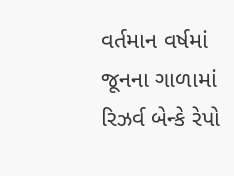વર્તમાન વર્ષમાં જૂનના ગાળામાં રિઝર્વ બેન્કે રેપો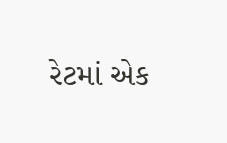રેટમાં એક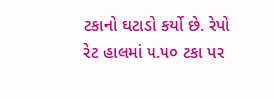ટકાનો ઘટાડો કર્યો છે. રેપો રેટ હાલમાં ૫.૫૦ ટકા પર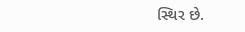સ્થિર છે.